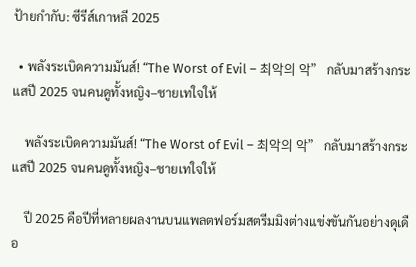ป้ายกำกับ: ซีรีส์เกาหลี 2025

  • พลังระเบิดความมันส์! “The Worst of Evil – 최악의 악” กลับมาสร้างกระแสปี 2025 จนคนดูทั้งหญิง–ชายเทใจให้

    พลังระเบิดความมันส์! “The Worst of Evil – 최악의 악” กลับมาสร้างกระแสปี 2025 จนคนดูทั้งหญิง–ชายเทใจให้

    ปี 2025 คือปีที่หลายผลงานบนแพลตฟอร์มสตรีมมิงต่างแข่งขันกันอย่างดุเดือ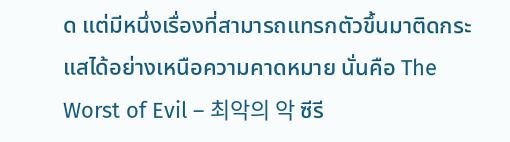ด แต่มีหนึ่งเรื่องที่สามารถแทรกตัวขึ้นมาติดกระแสได้อย่างเหนือความคาดหมาย นั่นคือ The Worst of Evil – 최악의 악 ซีรี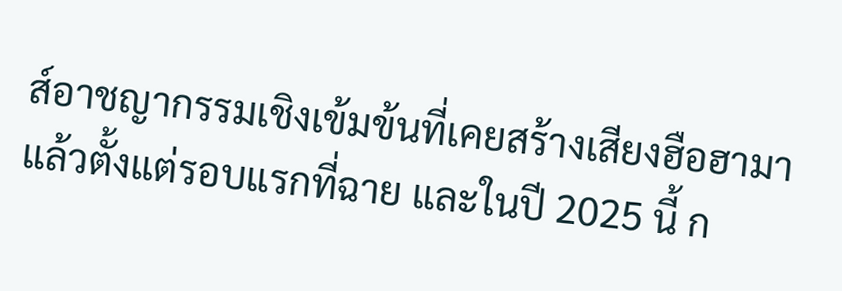ส์อาชญากรรมเชิงเข้มข้นที่เคยสร้างเสียงฮือฮามาแล้วตั้งแต่รอบแรกที่ฉาย และในปี 2025 นี้ ก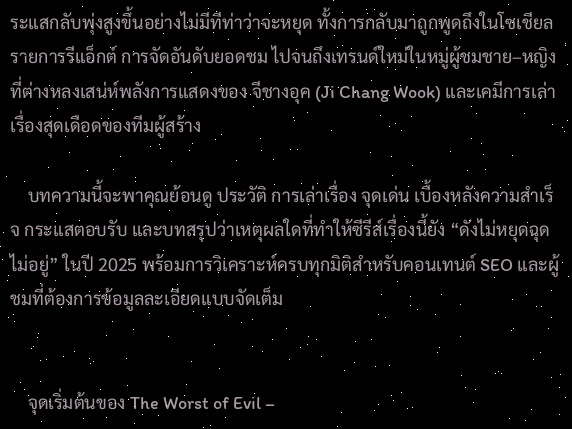ระแสกลับพุ่งสูงขึ้นอย่างไม่มีทีท่าว่าจะหยุด ทั้งการกลับมาถูกพูดถึงในโซเชียล รายการรีแอ็กต์ การจัดอันดับยอดชม ไปจนถึงเทรนด์ใหม่ในหมู่ผู้ชมชาย–หญิง ที่ต่างหลงเสน่ห์พลังการแสดงของ จีชางอุค (Ji Chang Wook) และเคมีการเล่าเรื่องสุดเดือดของทีมผู้สร้าง

    บทความนี้จะพาคุณย้อนดู ประวัติ การเล่าเรื่อง จุดเด่น เบื้องหลังความสำเร็จ กระแสตอบรับ และบทสรุปว่าเหตุผลใดที่ทำให้ซีรีส์เรื่องนี้ยัง “ดังไม่หยุดฉุดไม่อยู่” ในปี 2025 พร้อมการวิเคราะห์ครบทุกมิติสำหรับคอนเทนต์ SEO และผู้ชมที่ต้องการข้อมูลละเอียดแบบจัดเต็ม


    จุดเริ่มต้นของ The Worst of Evil –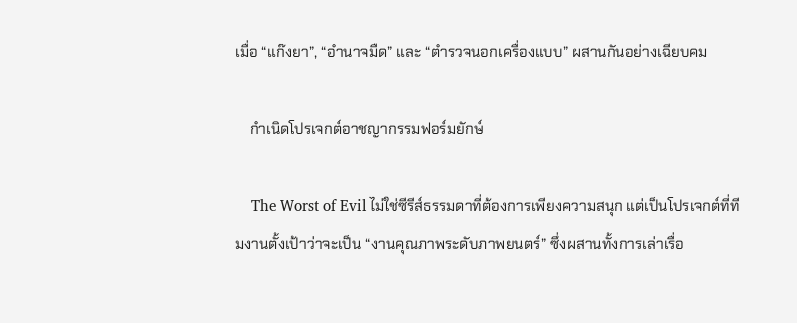เมื่อ “แก๊งยา”, “อำนาจมืด” และ “ตำรวจนอกเครื่องแบบ” ผสานกันอย่างเฉียบคม

    กำเนิดโปรเจกต์อาชญากรรมฟอร์มยักษ์

    The Worst of Evil ไม่ใช่ซีรีส์ธรรมดาที่ต้องการเพียงความสนุก แต่เป็นโปรเจกต์ที่ทีมงานตั้งเป้าว่าจะเป็น “งานคุณภาพระดับภาพยนตร์” ซึ่งผสานทั้งการเล่าเรื่อ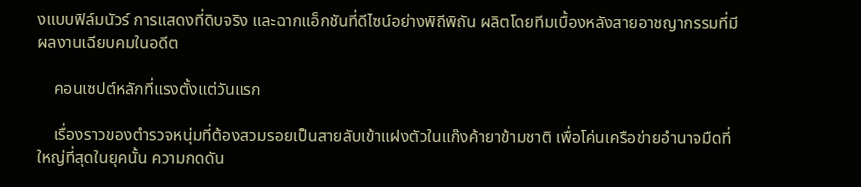งแบบฟิล์มนัวร์ การแสดงที่ดิบจริง และฉากแอ็กชันที่ดีไซน์อย่างพิถีพิถัน ผลิตโดยทีมเบื้องหลังสายอาชญากรรมที่มีผลงานเฉียบคมในอดีต

    คอนเซปต์หลักที่แรงตั้งแต่วันแรก

    เรื่องราวของตำรวจหนุ่มที่ต้องสวมรอยเป็นสายลับเข้าแฝงตัวในแก๊งค้ายาข้ามชาติ เพื่อโค่นเครือข่ายอำนาจมืดที่ใหญ่ที่สุดในยุคนั้น ความกดดัน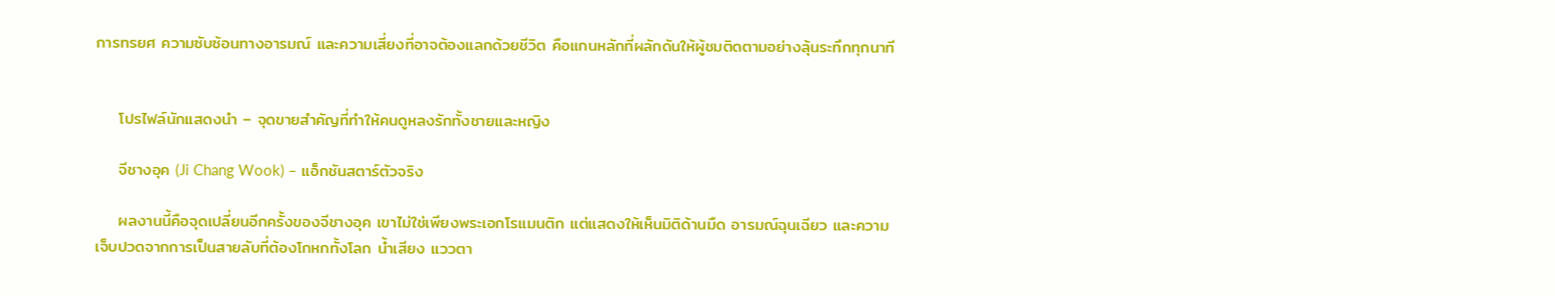การทรยศ ความซับซ้อนทางอารมณ์ และความเสี่ยงที่อาจต้องแลกด้วยชีวิต คือแกนหลักที่ผลักดันให้ผู้ชมติดตามอย่างลุ้นระทึกทุกนาที


    โปรไฟล์นักแสดงนำ – จุดขายสำคัญที่ทำให้คนดูหลงรักทั้งชายและหญิง

    จีชางอุค (Ji Chang Wook) – แอ็กชันสตาร์ตัวจริง

    ผลงานนี้คือจุดเปลี่ยนอีกครั้งของจีชางอุค เขาไม่ใช่เพียงพระเอกโรแมนติก แต่แสดงให้เห็นมิติด้านมืด อารมณ์ฉุนเฉียว และความเจ็บปวดจากการเป็นสายลับที่ต้องโกหกทั้งโลก น้ำเสียง แววตา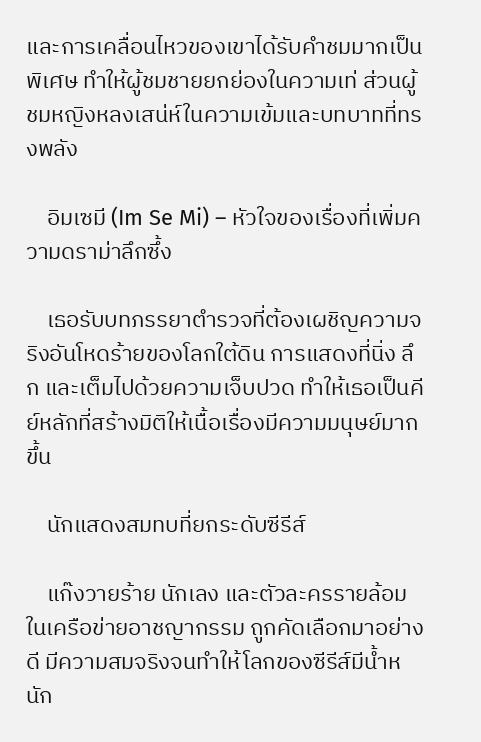และการเคลื่อนไหวของเขาได้รับคำชมมากเป็นพิเศษ ทำให้ผู้ชมชายยกย่องในความเท่ ส่วนผู้ชมหญิงหลงเสน่ห์ในความเข้มและบทบาทที่ทรงพลัง

    อิมเซมี (Im Se Mi) – หัวใจของเรื่องที่เพิ่มความดราม่าลึกซึ้ง

    เธอรับบทภรรยาตำรวจที่ต้องเผชิญความจริงอันโหดร้ายของโลกใต้ดิน การแสดงที่นิ่ง ลึก และเต็มไปด้วยความเจ็บปวด ทำให้เธอเป็นคีย์หลักที่สร้างมิติให้เนื้อเรื่องมีความมนุษย์มากขึ้น

    นักแสดงสมทบที่ยกระดับซีรีส์

    แก๊งวายร้าย นักเลง และตัวละครรายล้อมในเครือข่ายอาชญากรรม ถูกคัดเลือกมาอย่างดี มีความสมจริงจนทำให้โลกของซีรีส์มีน้ำหนัก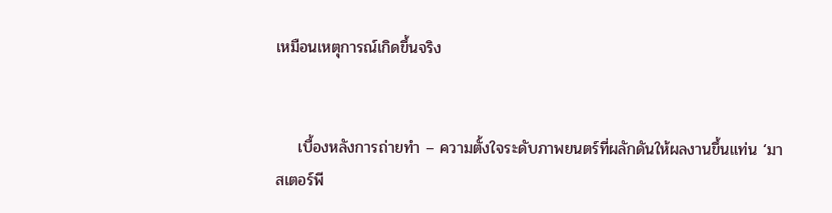เหมือนเหตุการณ์เกิดขึ้นจริง


    เบื้องหลังการถ่ายทำ – ความตั้งใจระดับภาพยนตร์ที่ผลักดันให้ผลงานขึ้นแท่น ‘มาสเตอร์พี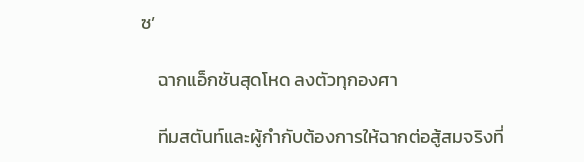ซ’

    ฉากแอ็กชันสุดโหด ลงตัวทุกองศา

    ทีมสตันท์และผู้กำกับต้องการให้ฉากต่อสู้สมจริงที่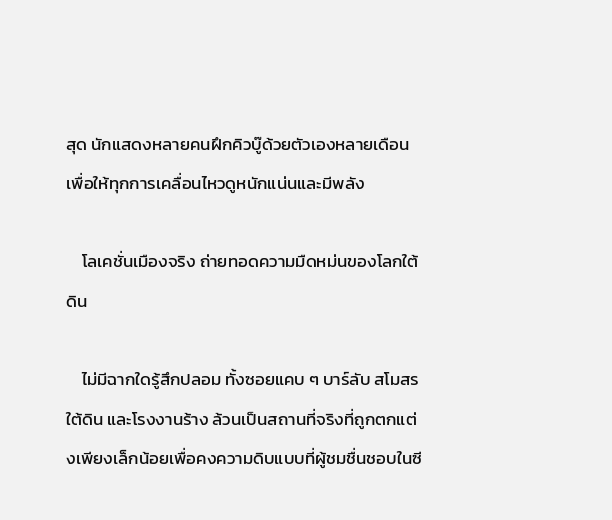สุด นักแสดงหลายคนฝึกคิวบู๊ด้วยตัวเองหลายเดือนเพื่อให้ทุกการเคลื่อนไหวดูหนักแน่นและมีพลัง

    โลเคชั่นเมืองจริง ถ่ายทอดความมืดหม่นของโลกใต้ดิน

    ไม่มีฉากใดรู้สึกปลอม ทั้งซอยแคบ ๆ บาร์ลับ สโมสรใต้ดิน และโรงงานร้าง ล้วนเป็นสถานที่จริงที่ถูกตกแต่งเพียงเล็กน้อยเพื่อคงความดิบแบบที่ผู้ชมชื่นชอบในซี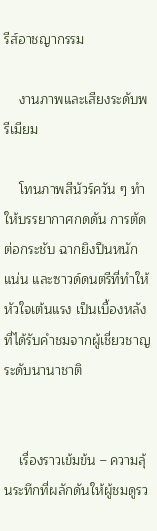รีส์อาชญากรรม

    งานภาพและเสียงระดับพรีเมียม

    โทนภาพสีนัวร์ควัน ๆ ทำให้บรรยากาศกดดัน การตัดต่อกระชับ ฉากยิงปืนหนักแน่น และซาวด์ดนตรีที่ทำให้หัวใจเต้นแรง เป็นเบื้องหลังที่ได้รับคำชมจากผู้เชี่ยวชาญระดับนานาชาติ


    เรื่องราวเข้มข้น – ความลุ้นระทึกที่ผลักดันให้ผู้ชมดูรว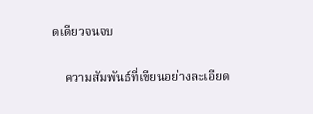ดเดียวจนจบ

    ความสัมพันธ์ที่เขียนอย่างละเอียด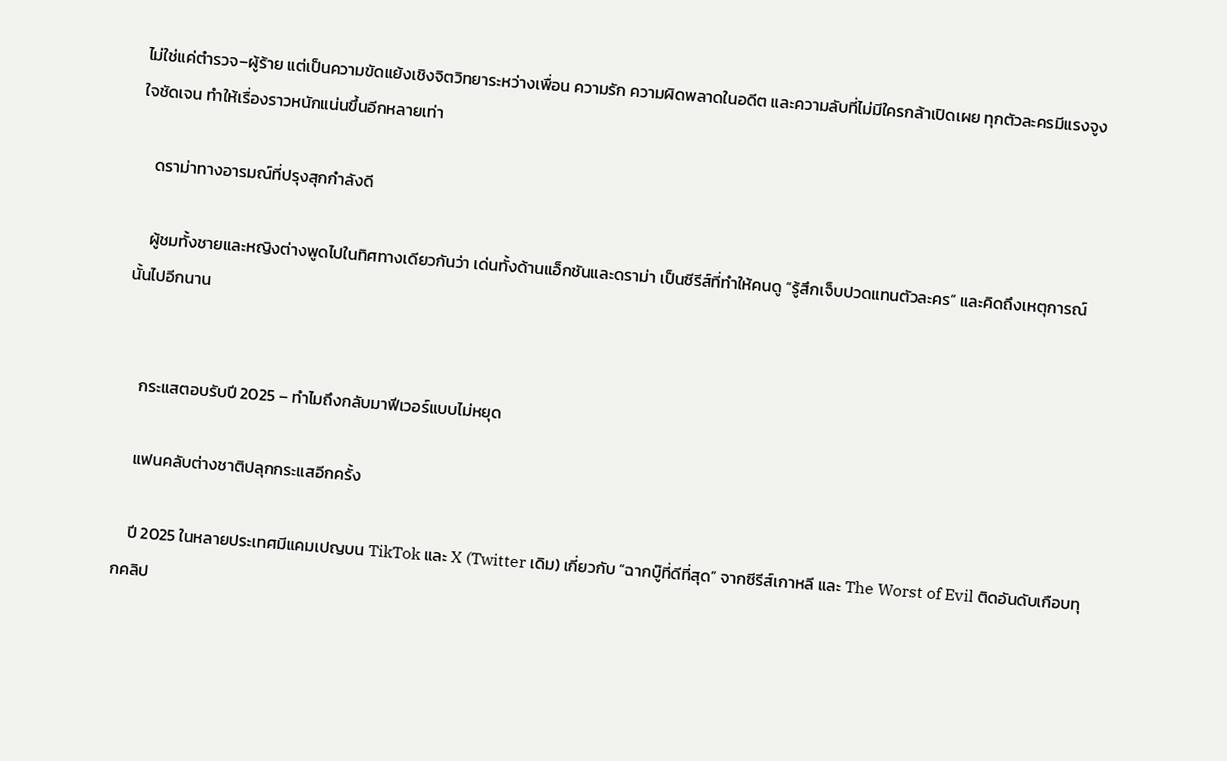ไม่ใช่แค่ตำรวจ–ผู้ร้าย แต่เป็นความขัดแย้งเชิงจิตวิทยาระหว่างเพื่อน ความรัก ความผิดพลาดในอดีต และความลับที่ไม่มีใครกล้าเปิดเผย ทุกตัวละครมีแรงจูงใจชัดเจน ทำให้เรื่องราวหนักแน่นขึ้นอีกหลายเท่า

    ดราม่าทางอารมณ์ที่ปรุงสุกกำลังดี

    ผู้ชมทั้งชายและหญิงต่างพูดไปในทิศทางเดียวกันว่า เด่นทั้งด้านแอ็กชันและดราม่า เป็นซีรีส์ที่ทำให้คนดู “รู้สึกเจ็บปวดแทนตัวละคร” และคิดถึงเหตุการณ์นั้นไปอีกนาน


    กระแสตอบรับปี 2025 – ทำไมถึงกลับมาฟีเวอร์แบบไม่หยุด

    แฟนคลับต่างชาติปลุกกระแสอีกครั้ง

    ปี 2025 ในหลายประเทศมีแคมเปญบน TikTok และ X (Twitter เดิม) เกี่ยวกับ “ฉากบู๊ที่ดีที่สุด” จากซีรีส์เกาหลี และ The Worst of Evil ติดอันดับเกือบทุกคลิป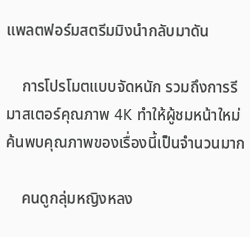แพลตฟอร์มสตรีมมิงนำกลับมาดัน

    การโปรโมตแบบจัดหนัก รวมถึงการรีมาสเตอร์คุณภาพ 4K ทำให้ผู้ชมหน้าใหม่ค้นพบคุณภาพของเรื่องนี้เป็นจำนวนมาก

    คนดูกลุ่มหญิงหลง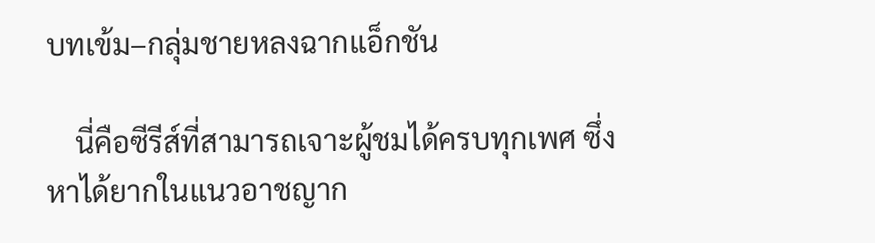บทเข้ม–กลุ่มชายหลงฉากแอ็กชัน

    นี่คือซีรีส์ที่สามารถเจาะผู้ชมได้ครบทุกเพศ ซึ่งหาได้ยากในแนวอาชญาก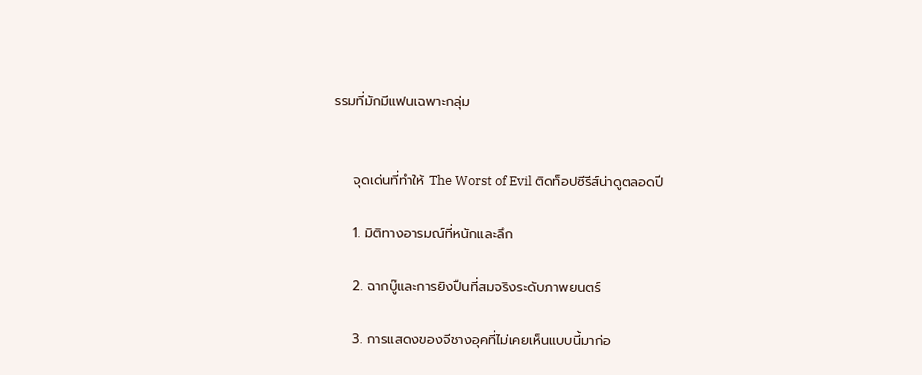รรมที่มักมีแฟนเฉพาะกลุ่ม


    จุดเด่นที่ทำให้ The Worst of Evil ติดท็อปซีรีส์น่าดูตลอดปี

    1. มิติทางอารมณ์ที่หนักและลึก

    2. ฉากบู๊และการยิงปืนที่สมจริงระดับภาพยนตร์

    3. การแสดงของจีชางอุคที่ไม่เคยเห็นแบบนี้มาก่อ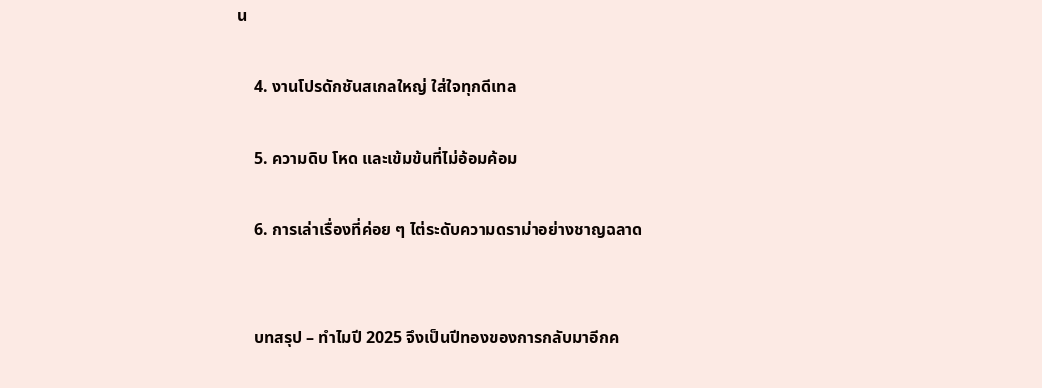น

    4. งานโปรดักชันสเกลใหญ่ ใส่ใจทุกดีเทล

    5. ความดิบ โหด และเข้มข้นที่ไม่อ้อมค้อม

    6. การเล่าเรื่องที่ค่อย ๆ ไต่ระดับความดราม่าอย่างชาญฉลาด


    บทสรุป – ทำไมปี 2025 จึงเป็นปีทองของการกลับมาอีกค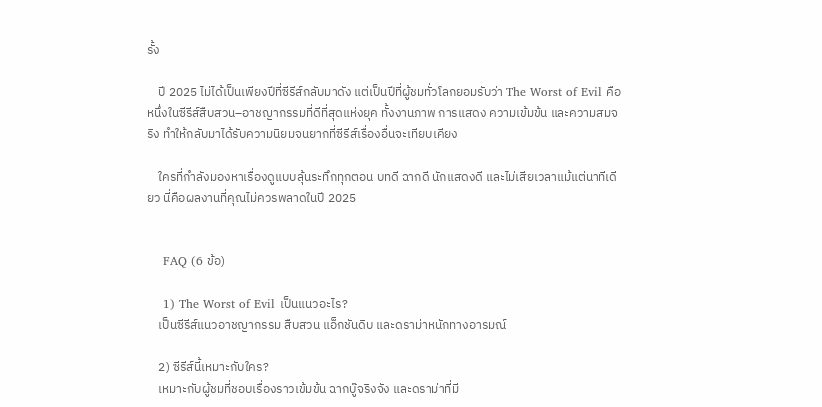รั้ง

    ปี 2025 ไม่ได้เป็นเพียงปีที่ซีรีส์กลับมาดัง แต่เป็นปีที่ผู้ชมทั่วโลกยอมรับว่า The Worst of Evil คือหนึ่งในซีรีส์สืบสวน–อาชญากรรมที่ดีที่สุดแห่งยุค ทั้งงานภาพ การแสดง ความเข้มข้น และความสมจริง ทำให้กลับมาได้รับความนิยมจนยากที่ซีรีส์เรื่องอื่นจะเทียบเคียง

    ใครที่กำลังมองหาเรื่องดูแบบลุ้นระทึกทุกตอน บทดี ฉากดี นักแสดงดี และไม่เสียเวลาแม้แต่นาทีเดียว นี่คือผลงานที่คุณไม่ควรพลาดในปี 2025


    FAQ (6 ข้อ)

    1) The Worst of Evil เป็นแนวอะไร?
    เป็นซีรีส์แนวอาชญากรรม สืบสวน แอ็กชันดิบ และดราม่าหนักทางอารมณ์

    2) ซีรีส์นี้เหมาะกับใคร?
    เหมาะกับผู้ชมที่ชอบเรื่องราวเข้มข้น ฉากบู๊จริงจัง และดราม่าที่มี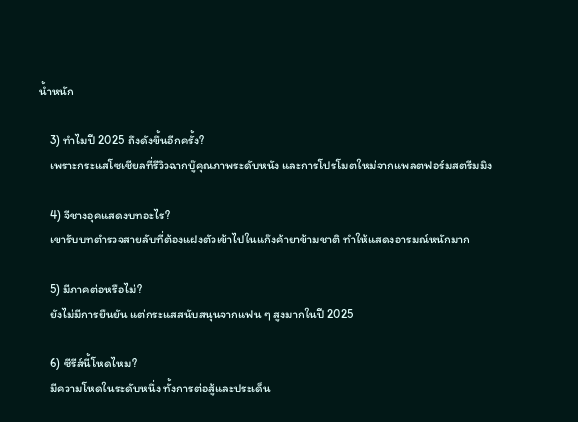น้ำหนัก

    3) ทำไมปี 2025 ถึงดังขึ้นอีกครั้ง?
    เพราะกระแสโซเชียลที่รีวิวฉากบู๊คุณภาพระดับหนัง และการโปรโมตใหม่จากแพลตฟอร์มสตรีมมิง

    4) จีชางอุคแสดงบทอะไร?
    เขารับบทตำรวจสายลับที่ต้องแฝงตัวเข้าไปในแก๊งค้ายาข้ามชาติ ทำให้แสดงอารมณ์หนักมาก

    5) มีภาคต่อหรือไม่?
    ยังไม่มีการยืนยัน แต่กระแสสนับสนุนจากแฟน ๆ สูงมากในปี 2025

    6) ซีรีส์นี้โหดไหม?
    มีความโหดในระดับหนึ่ง ทั้งการต่อสู้และประเด็น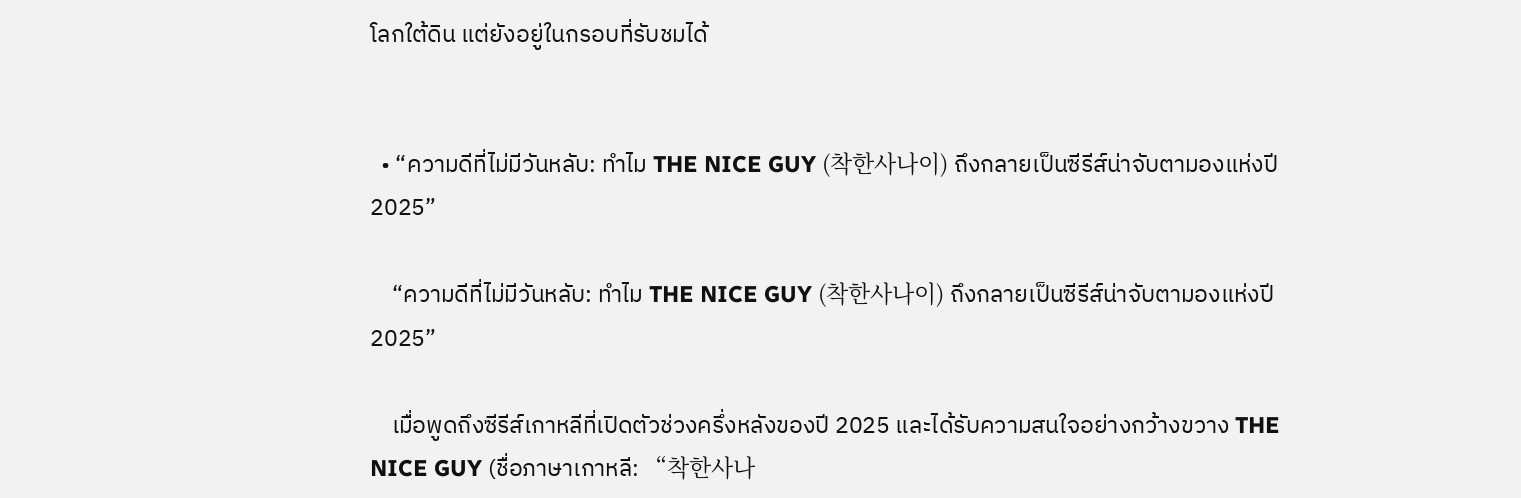โลกใต้ดิน แต่ยังอยู่ในกรอบที่รับชมได้


  • “ความดีที่ไม่มีวันหลับ: ทำไม THE NICE GUY (착한사나이) ถึงกลายเป็นซีรีส์น่าจับตามองแห่งปี 2025”

    “ความดีที่ไม่มีวันหลับ: ทำไม THE NICE GUY (착한사나이) ถึงกลายเป็นซีรีส์น่าจับตามองแห่งปี 2025”

    เมื่อพูดถึงซีรีส์เกาหลีที่เปิดตัวช่วงครึ่งหลังของปี 2025 และได้รับความสนใจอย่างกว้างขวาง THE NICE GUY (ชื่อภาษาเกาหลี: “착한사나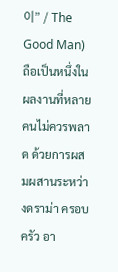이” / The Good Man) ถือเป็นหนึ่งในผลงานที่หลายคนไม่ควรพลาด ด้วยการผสมผสานระหว่างดราม่า ครอบครัว อา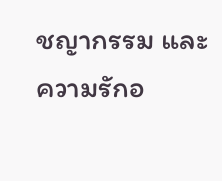ชญากรรม และความรักอ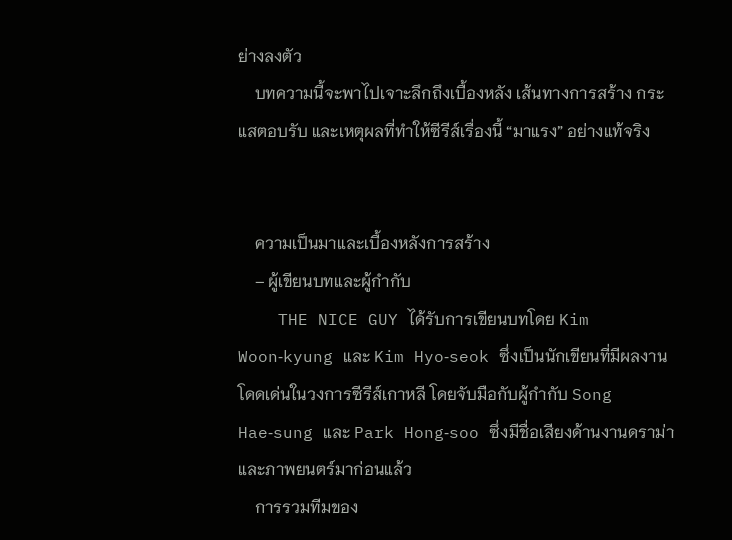ย่างลงตัว
    บทความนี้จะพาไปเจาะลึกถึงเบื้องหลัง เส้นทางการสร้าง กระแสตอบรับ และเหตุผลที่ทำให้ซีรีส์เรื่องนี้ “มาแรง” อย่างแท้จริง


    ความเป็นมาและเบื้องหลังการสร้าง
    – ผู้เขียนบทและผู้กำกับ
    THE NICE GUY ได้รับการเขียนบทโดย Kim Woon‑kyung และ Kim Hyo‑seok ซึ่งเป็นนักเขียนที่มีผลงานโดดเด่นในวงการซีรีส์เกาหลี โดยจับมือกับผู้กำกับ Song Hae‑sung และ Park Hong‑soo ซึ่งมีชื่อเสียงด้านงานดราม่าและภาพยนตร์มาก่อนแล้ว
    การรวมทีมของ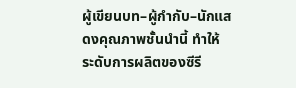ผู้เขียนบท–ผู้กำกับ–นักแสดงคุณภาพชั้นนำนี้ ทำให้ระดับการผลิตของซีรี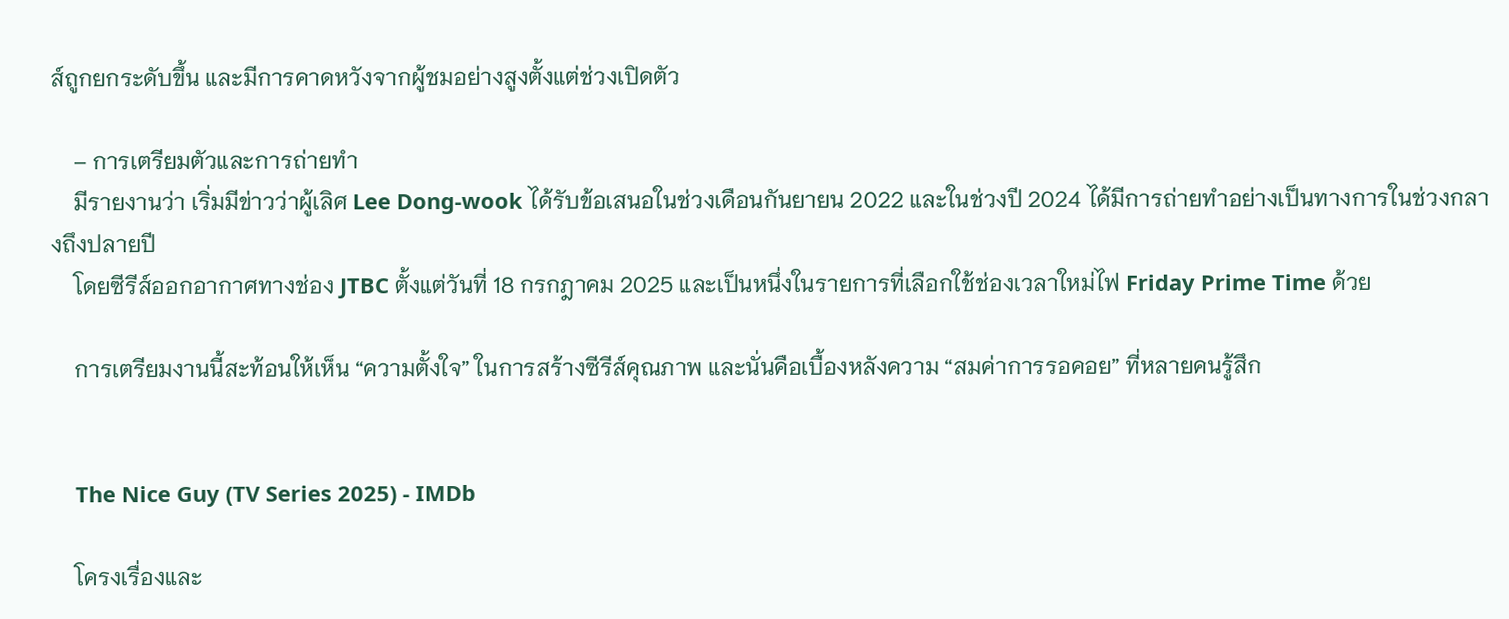ส์ถูกยกระดับขึ้น และมีการคาดหวังจากผู้ชมอย่างสูงตั้งแต่ช่วงเปิดตัว

    – การเตรียมตัวและการถ่ายทำ
    มีรายงานว่า เริ่มมีข่าวว่าผู้เลิศ Lee Dong‑wook ได้รับข้อเสนอในช่วงเดือนกันยายน 2022 และในช่วงปี 2024 ได้มีการถ่ายทำอย่างเป็นทางการในช่วงกลางถึงปลายปี
    โดยซีรีส์ออกอากาศทางช่อง JTBC ตั้งแต่วันที่ 18 กรกฎาคม 2025 และเป็นหนึ่งในรายการที่เลือกใช้ช่องเวลาใหม่ไฟ Friday Prime Time ด้วย

    การเตรียมงานนี้สะท้อนให้เห็น “ความตั้งใจ” ในการสร้างซีรีส์คุณภาพ และนั่นคือเบื้องหลังความ “สมค่าการรอคอย” ที่หลายคนรู้สึก


    The Nice Guy (TV Series 2025) - IMDb

    โครงเรื่องและ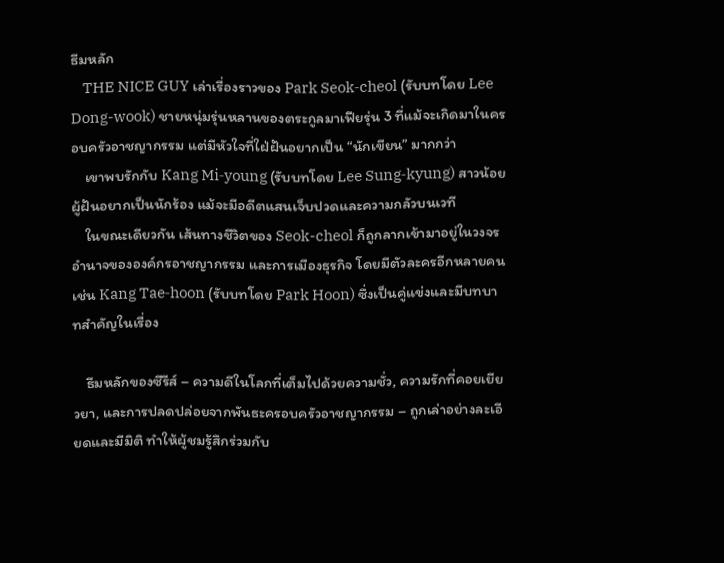ธีมหลัก
    THE NICE GUY เล่าเรื่องราวของ Park Seok‑cheol (รับบทโดย Lee Dong-wook) ชายหนุ่มรุ่นหลานของตระกูลมาเฟียรุ่น 3 ที่แม้จะเกิดมาในครอบครัวอาชญากรรม แต่มีหัวใจที่ใฝ่ฝันอยากเป็น “นักเขียน” มากกว่า
    เขาพบรักกับ Kang Mi‑young (รับบทโดย Lee Sung‑kyung) สาวน้อยผู้ฝันอยากเป็นนักร้อง แม้จะมีอดีตแสนเจ็บปวดและความกลัวบนเวที
    ในขณะเดียวกัน เส้นทางชีวิตของ Seok-cheol ก็ถูกลากเข้ามาอยู่ในวงจรอำนาจขององค์กรอาชญากรรม และการเมืองธุรกิจ โดยมีตัวละครอีกหลายคน เช่น Kang Tae‑hoon (รับบทโดย Park Hoon) ซึ่งเป็นคู่แข่งและมีบทบาทสำคัญในเรื่อง

    ธีมหลักของซีรีส์ – ความดีในโลกที่เต็มไปด้วยความชั่ว, ความรักที่คอยเยียวยา, และการปลดปล่อยจากพันธะครอบครัวอาชญากรรม – ถูกเล่าอย่างละเอียดและมีมิติ ทำให้ผู้ชมรู้สึกร่วมกับ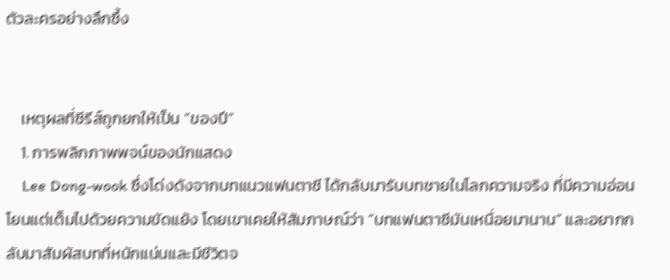ตัวละครอย่างลึกซึ้ง


    เหตุผลที่ซีรีส์ถูกยกให้เป็น “ของปี”
    1. การพลิกภาพพจน์ของนักแสดง
    Lee Dong-wook ซึ่งโด่งดังจากบทแนวแฟนตาซี ได้กลับมารับบทชายในโลกความจริง ที่มีความอ่อนโยนแต่เต็มไปด้วยความขัดแย้ง โดยเขาเคยให้สัมภาษณ์ว่า “บทแฟนตาซีมันเหนื่อยมานาน” และอยากกลับมาสัมผัสบทที่หนักแน่นและมีชีวิตจ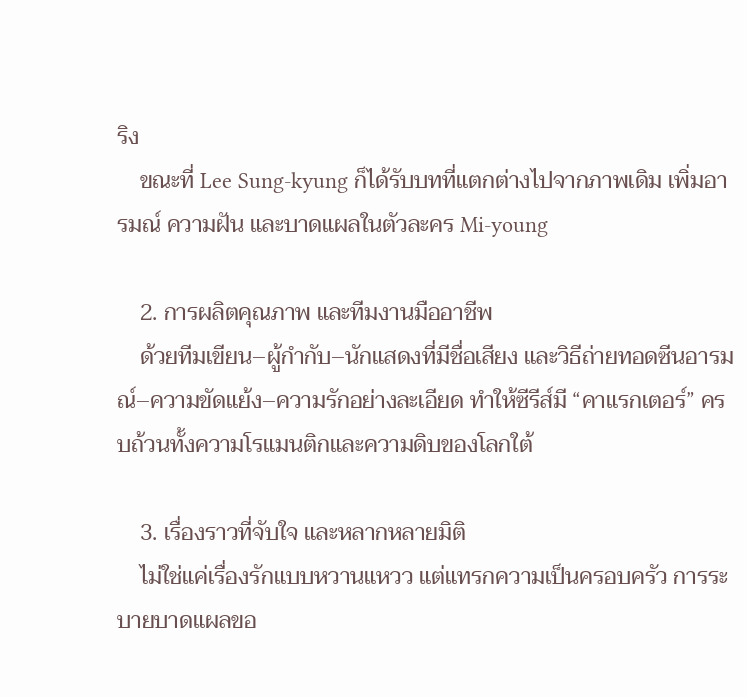ริง
    ขณะที่ Lee Sung-kyung ก็ได้รับบทที่แตกต่างไปจากภาพเดิม เพิ่มอารมณ์ ความฝัน และบาดแผลในตัวละคร Mi-young

    2. การผลิตคุณภาพ และทีมงานมืออาชีพ
    ด้วยทีมเขียน–ผู้กำกับ–นักแสดงที่มีชื่อเสียง และวิธีถ่ายทอดซีนอารมณ์–ความขัดแย้ง–ความรักอย่างละเอียด ทำให้ซีรีส์มี “คาแรกเตอร์” ครบถ้วนทั้งความโรแมนติกและความดิบของโลกใต้

    3. เรื่องราวที่จับใจ และหลากหลายมิติ
    ไม่ใช่แค่เรื่องรักแบบหวานแหวว แต่แทรกความเป็นครอบครัว การระบายบาดแผลขอ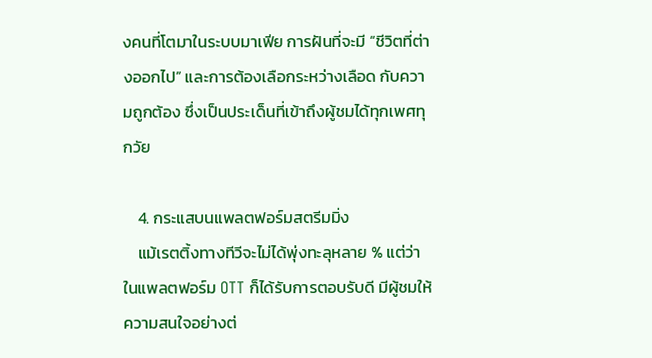งคนที่โตมาในระบบมาเฟีย การฝันที่จะมี “ชีวิตที่ต่างออกไป” และการต้องเลือกระหว่างเลือด กับความถูกต้อง ซึ่งเป็นประเด็นที่เข้าถึงผู้ชมได้ทุกเพศทุกวัย

    4. กระแสบนแพลตฟอร์มสตรีมมิ่ง
    แม้เรตติ้งทางทีวีจะไม่ได้พุ่งทะลุหลาย % แต่ว่าในแพลตฟอร์ม OTT ก็ได้รับการตอบรับดี มีผู้ชมให้ความสนใจอย่างต่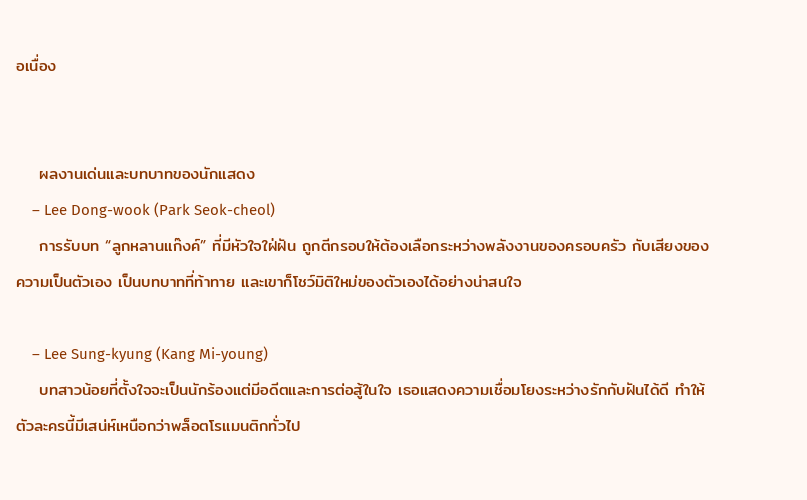อเนื่อง


    ผลงานเด่นและบทบาทของนักแสดง
    – Lee Dong-wook (Park Seok-cheol)
    การรับบท “ลูกหลานแก๊งค์” ที่มีหัวใจใฝ่ฝัน ถูกตีกรอบให้ต้องเลือกระหว่างพลังงานของครอบครัว กับเสียงของความเป็นตัวเอง เป็นบทบาทที่ท้าทาย และเขาก็โชว์มิติใหม่ของตัวเองได้อย่างน่าสนใจ

    – Lee Sung-kyung (Kang Mi-young)
    บทสาวน้อยที่ตั้งใจจะเป็นนักร้องแต่มีอดีตและการต่อสู้ในใจ เธอแสดงความเชื่อมโยงระหว่างรักกับฝันได้ดี ทำให้ตัวละครนี้มีเสน่ห์เหนือกว่าพล็อตโรแมนติกทั่วไป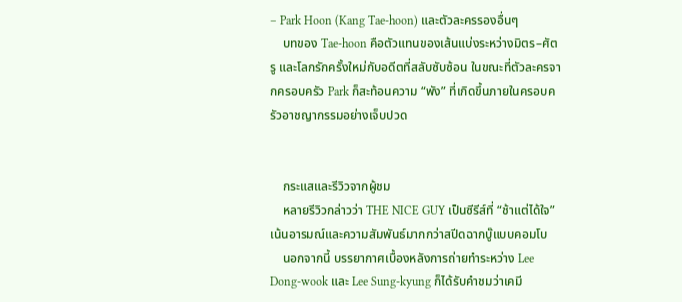– Park Hoon (Kang Tae-hoon) และตัวละครรองอื่นๆ
    บทของ Tae-hoon คือตัวแทนของเส้นแบ่งระหว่างมิตร–ศัตรู และโลกรักครั้งใหม่กับอดีตที่สลับซับซ้อน ในขณะที่ตัวละครจากครอบครัว Park ก็สะท้อนความ “พัง” ที่เกิดขึ้นภายในครอบครัวอาชญากรรมอย่างเจ็บปวด


    กระแสและรีวิวจากผู้ชม
    หลายรีวิวกล่าวว่า THE NICE GUY เป็นซีรีส์ที่ “ช้าแต่ได้ใจ” เน้นอารมณ์และความสัมพันธ์มากกว่าสปีดฉากบู๊แบบคอมโบ
    นอกจากนี้ บรรยากาศเบื้องหลังการถ่ายทำระหว่าง Lee Dong-wook และ Lee Sung-kyung ก็ได้รับคำชมว่าเคมี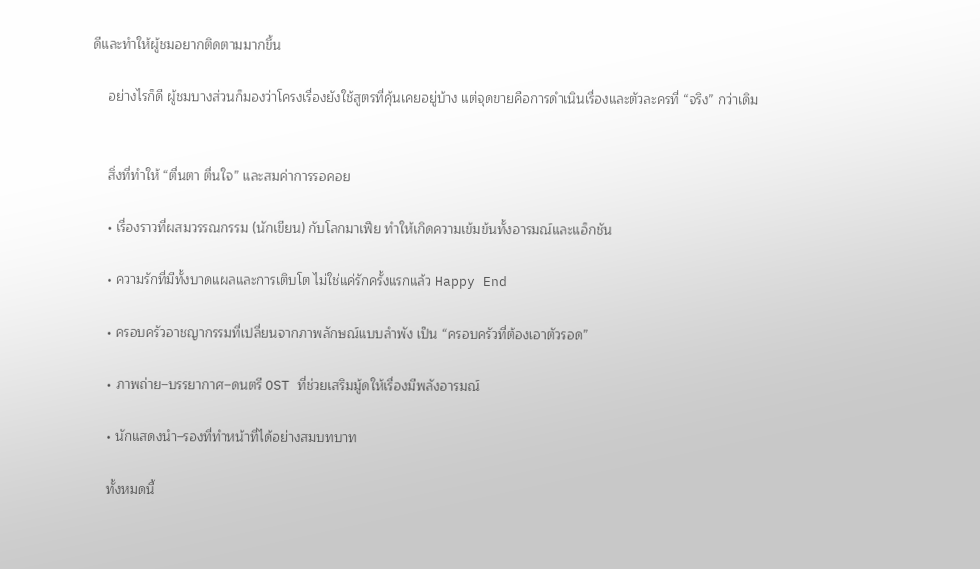ดีและทำให้ผู้ชมอยากติดตามมากขึ้น

    อย่างไรก็ดี ผู้ชมบางส่วนก็มองว่าโครงเรื่องยังใช้สูตรที่คุ้นเคยอยู่บ้าง แต่จุดขายคือการดำเนินเรื่องและตัวละครที่ “จริง” กว่าเดิม


    สิ่งที่ทำให้ “ตื่นตา ตื่นใจ” และสมค่าการรอคอย

    • เรื่องราวที่ผสมวรรณกรรม (นักเขียน) กับโลกมาเฟีย ทำให้เกิดความเข้มข้นทั้งอารมณ์และแอ็กชัน

    • ความรักที่มีทั้งบาดแผลและการเติบโต ไม่ใช่แค่รักครั้งแรกแล้ว Happy End

    • ครอบครัวอาชญากรรมที่เปลี่ยนจากภาพลักษณ์แบบลำพัง เป็น “ครอบครัวที่ต้องเอาตัวรอด”

    • ภาพถ่าย–บรรยากาศ–ดนตรี OST ที่ช่วยเสริมมู้ดให้เรื่องมีพลังอารมณ์

    • นักแสดงนำ–รองที่ทำหน้าที่ได้อย่างสมบทบาท

    ทั้งหมดนี้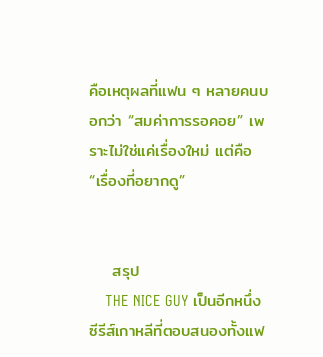คือเหตุผลที่แฟน ๆ หลายคนบอกว่า “สมค่าการรอคอย” เพราะไม่ใช่แค่เรื่องใหม่ แต่คือ “เรื่องที่อยากดู”


    สรุป
    THE NICE GUY เป็นอีกหนึ่งซีรีส์เกาหลีที่ตอบสนองทั้งแฟ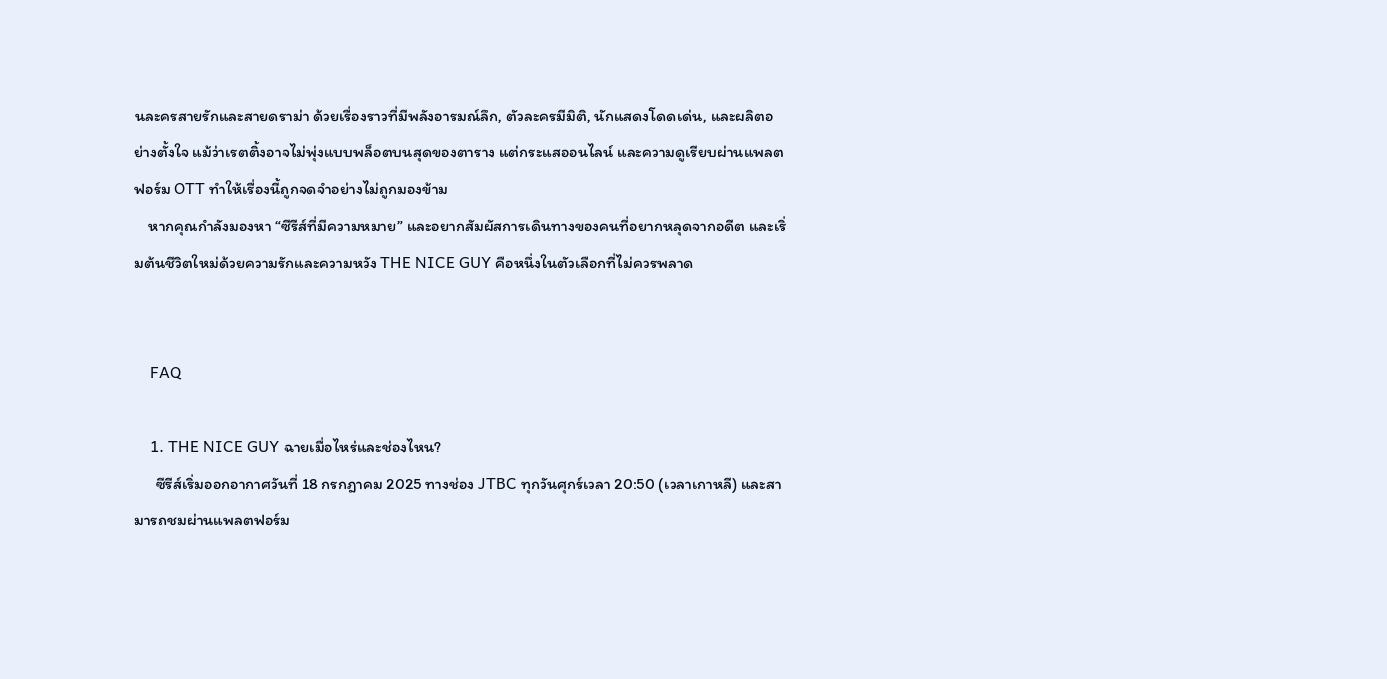นละครสายรักและสายดราม่า ด้วยเรื่องราวที่มีพลังอารมณ์ลึก, ตัวละครมีมิติ, นักแสดงโดดเด่น, และผลิตอย่างตั้งใจ แม้ว่าเรตติ้งอาจไม่พุ่งแบบพล็อตบนสุดของตาราง แต่กระแสออนไลน์ และความดูเรียบผ่านแพลตฟอร์ม OTT ทำให้เรื่องนี้ถูกจดจำอย่างไม่ถูกมองข้าม
    หากคุณกำลังมองหา “ซีรีส์ที่มีความหมาย” และอยากสัมผัสการเดินทางของคนที่อยากหลุดจากอดีต และเริ่มต้นชีวิตใหม่ด้วยความรักและความหวัง THE NICE GUY คือหนึ่งในตัวเลือกที่ไม่ควรพลาด


    FAQ

    1. THE NICE GUY ฉายเมื่อไหร่และช่องไหน?
      ซีรีส์เริ่มออกอากาศวันที่ 18 กรกฎาคม 2025 ทางช่อง JTBC ทุกวันศุกร์เวลา 20:50 (เวลาเกาหลี) และสามารถชมผ่านแพลตฟอร์ม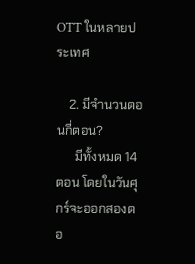OTT ในหลายประเทศ

    2. มีจำนวนตอนกี่ตอน?
      มีทั้งหมด 14 ตอน โดยในวันศุกร์จะออกสองตอ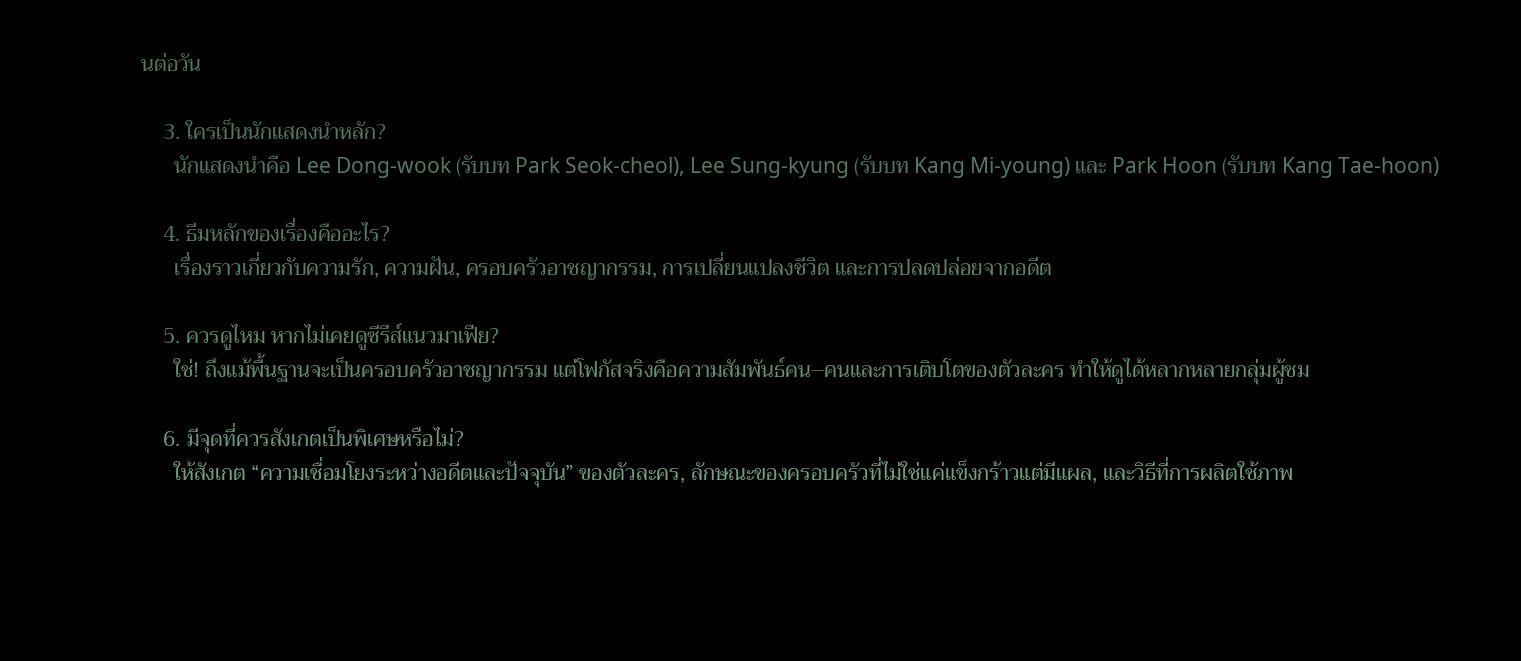นต่อวัน

    3. ใครเป็นนักแสดงนำหลัก?
      นักแสดงนำคือ Lee Dong-wook (รับบท Park Seok-cheol), Lee Sung-kyung (รับบท Kang Mi-young) และ Park Hoon (รับบท Kang Tae-hoon)

    4. ธีมหลักของเรื่องคืออะไร?
      เรื่องราวเกี่ยวกับความรัก, ความฝัน, ครอบครัวอาชญากรรม, การเปลี่ยนแปลงชีวิต และการปลดปล่อยจากอดีต

    5. ควรดูไหม หากไม่เคยดูซีรีส์แนวมาเฟีย?
      ใช่! ถึงแม้พื้นฐานจะเป็นครอบครัวอาชญากรรม แต่โฟกัสจริงคือความสัมพันธ์คน–คนและการเติบโตของตัวละคร ทำให้ดูได้หลากหลายกลุ่มผู้ชม

    6. มีจุดที่ควรสังเกตเป็นพิเศษหรือไม่?
      ให้สังเกต “ความเชื่อมโยงระหว่างอดีตและปัจจุบัน” ของตัวละคร, ลักษณะของครอบครัวที่ไม่ใช่แค่แข็งกร้าวแต่มีแผล, และวิธีที่การผลิตใช้ภาพ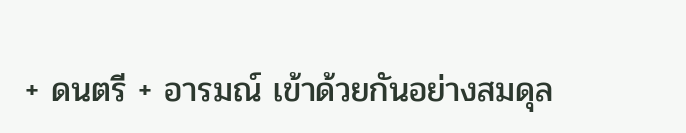+ ดนตรี + อารมณ์ เข้าด้วยกันอย่างสมดุล